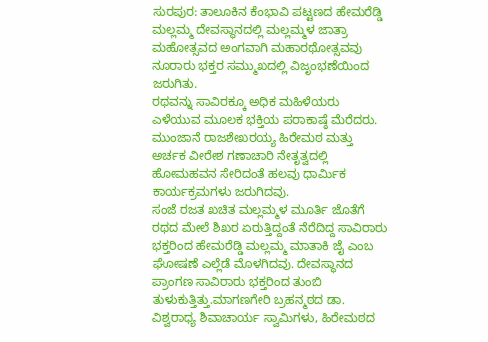ಸುರಪುರ: ತಾಲೂಕಿನ ಕೆಂಭಾವಿ ಪಟ್ಟಣದ ಹೇಮರೆಡ್ಡಿ ಮಲ್ಲಮ್ಮ ದೇವಸ್ಥಾನದಲ್ಲಿ ಮಲ್ಲಮ್ಮಳ ಜಾತ್ರಾ ಮಹೋತ್ಸವದ ಅಂಗವಾಗಿ ಮಹಾರಥೋತ್ಸವವು ನೂರಾರು ಭಕ್ತರ ಸಮ್ಮುಖದಲ್ಲಿ ವಿಜೃಂಭಣೆಯಿಂದ ಜರುಗಿತು.
ರಥವನ್ನು ಸಾವಿರಕ್ಕೂ ಅಧಿಕ ಮಹಿಳೆಯರು ಎಳೆಯುವ ಮೂಲಕ ಭಕ್ತಿಯ ಪರಾಕಾಷ್ಠೆ ಮೆರೆದರು. ಮುಂಜಾನೆ ರಾಜಶೇಖರಯ್ಯ ಹಿರೇಮಠ ಮತ್ತು ಅರ್ಚಕ ವೀರೇಶ ಗಣಾಚಾರಿ ನೇತೃತ್ವದಲ್ಲಿ ಹೋಮಹವನ ಸೇರಿದಂತೆ ಹಲವು ಧಾರ್ಮಿಕ ಕಾರ್ಯಕ್ರಮಗಳು ಜರುಗಿದವು.
ಸಂಜೆ ರಜತ ಖಚಿತ ಮಲ್ಲಮ್ಮಳ ಮೂರ್ತಿ ಜೊತೆಗೆ ರಥದ ಮೇಲೆ ಶಿಖರ ಏರುತ್ತಿದ್ದಂತೆ ನೆರೆದಿದ್ದ ಸಾವಿರಾರು ಭಕ್ತರಿಂದ ಹೇಮರೆಡ್ಡಿ ಮಲ್ಲಮ್ಮ ಮಾತಾಕಿ ಜೈ ಎಂಬ ಘೋಷಣೆ ಎಲ್ಲೆಡೆ ಮೊಳಗಿದವು. ದೇವಸ್ಥಾನದ ಪ್ರಾಂಗಣ ಸಾವಿರಾರು ಭಕ್ತರಿಂದ ತುಂಬಿ ತುಳುಕುತ್ತಿತ್ತು.ಮಾಗಣಗೇರಿ ಬ್ರಹನ್ಮಠದ ಡಾ. ವಿಶ್ವರಾಧ್ಯ ಶಿವಾಚಾರ್ಯ ಸ್ವಾಮಿಗಳು, ಹಿರೇಮಠದ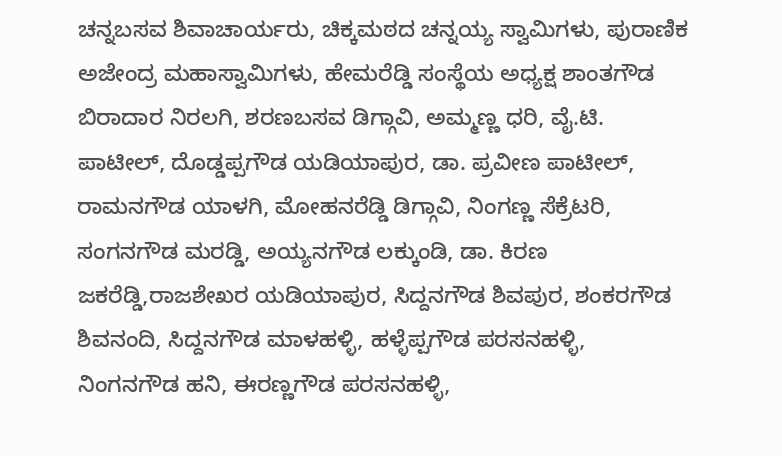ಚನ್ನಬಸವ ಶಿವಾಚಾರ್ಯರು, ಚಿಕ್ಕಮಠದ ಚನ್ನಯ್ಯ ಸ್ವಾಮಿಗಳು, ಪುರಾಣಿಕ ಅಜೇಂದ್ರ ಮಹಾಸ್ವಾಮಿಗಳು, ಹೇಮರೆಡ್ಡಿ ಸಂಸ್ಥೆಯ ಅಧ್ಯಕ್ಷ ಶಾಂತಗೌಡ ಬಿರಾದಾರ ನಿರಲಗಿ, ಶರಣಬಸವ ಡಿಗ್ಗಾವಿ, ಅಮ್ಮಣ್ಣ ಧರಿ, ವೈ.ಟಿ. ಪಾಟೀಲ್, ದೊಡ್ಡಪ್ಪಗೌಡ ಯಡಿಯಾಪುರ, ಡಾ. ಪ್ರವೀಣ ಪಾಟೀಲ್, ರಾಮನಗೌಡ ಯಾಳಗಿ, ಮೋಹನರೆಡ್ಡಿ ಡಿಗ್ಗಾವಿ, ನಿಂಗಣ್ಣ ಸೆಕ್ರೆಟರಿ, ಸಂಗನಗೌಡ ಮರಡ್ಡಿ, ಅಯ್ಯನಗೌಡ ಲಕ್ಕುಂಡಿ, ಡಾ. ಕಿರಣ ಜಕರೆಡ್ಡಿ,ರಾಜಶೇಖರ ಯಡಿಯಾಪುರ, ಸಿದ್ದನಗೌಡ ಶಿವಪುರ, ಶಂಕರಗೌಡ ಶಿವನಂದಿ, ಸಿದ್ದನಗೌಡ ಮಾಳಹಳ್ಳಿ, ಹಳ್ಳೆಪ್ಪಗೌಡ ಪರಸನಹಳ್ಳಿ, ನಿಂಗನಗೌಡ ಹನಿ, ಈರಣ್ಣಗೌಡ ಪರಸನಹಳ್ಳಿ,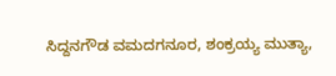ಸಿದ್ದನಗೌಡ ವಮದಗನೂರ, ಶಂಕ್ರಯ್ಯ ಮುತ್ಯಾ,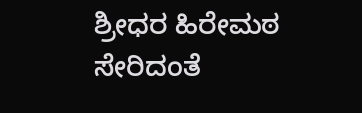ಶ್ರೀಧರ ಹಿರೇಮಠ ಸೇರಿದಂತೆ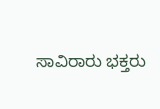ಸಾವಿರಾರು ಭಕ್ತರು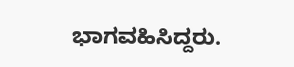ಭಾಗವಹಿಸಿದ್ದರು.